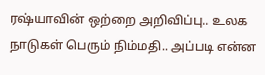ரஷ்யாவின் ஒற்றை அறிவிப்பு.. உலக நாடுகள் பெரும் நிம்மதி.. அப்படி என்ன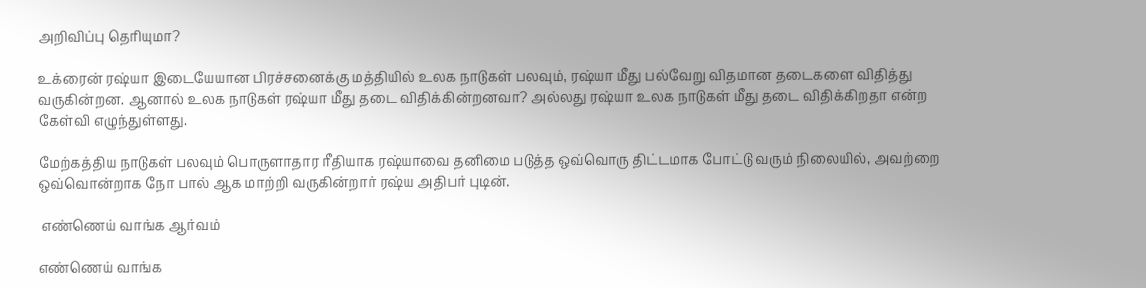அறிவிப்பு தெரியுமா?

உக்ரைன் ரஷ்யா இடையேயான பிரச்சனைக்கு மத்தியில் உலக நாடுகள் பலவும், ரஷ்யா மீது பல்வேறு விதமான தடைகளை விதித்து வருகின்றன. ஆனால் உலக நாடுகள் ரஷ்யா மீது தடை விதிக்கின்றனவா? அல்லது ரஷ்யா உலக நாடுகள் மீது தடை விதிக்கிறதா என்ற கேள்வி எழுந்துள்ளது.

மேற்கத்திய நாடுகள் பலவும் பொருளாதார ரீதியாக ரஷ்யாவை தனிமை படுத்த ஒவ்வொரு திட்டமாக போட்டு வரும் நிலையில், அவற்றை ஒவ்வொன்றாக நோ பால் ஆக மாற்றி வருகின்றார் ரஷ்ய அதிபர் புடின்.

 எண்ணெய் வாங்க ஆர்வம்

எண்ணெய் வாங்க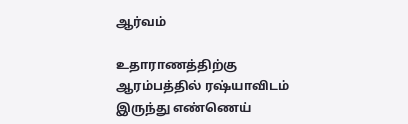ஆர்வம்

உதாராணத்திற்கு ஆரம்பத்தில் ரஷ்யாவிடம் இருந்து எண்ணெய்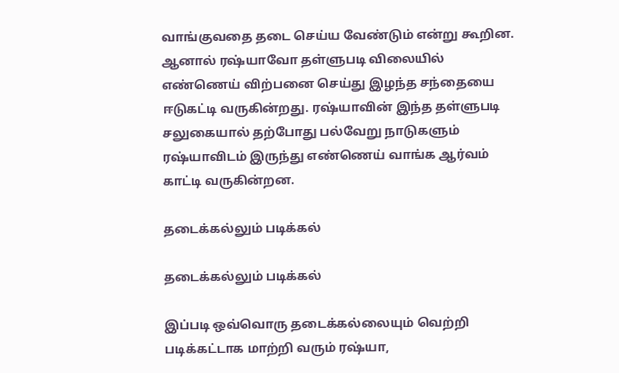வாங்குவதை தடை செய்ய வேண்டும் என்று கூறின. ஆனால் ரஷ்யாவோ தள்ளுபடி விலையில் எண்ணெய் விற்பனை செய்து இழந்த சந்தையை ஈடுகட்டி வருகின்றது. ரஷ்யாவின் இந்த தள்ளுபடி சலுகையால் தற்போது பல்வேறு நாடுகளும் ரஷ்யாவிடம் இருந்து எண்ணெய் வாங்க ஆர்வம் காட்டி வருகின்றன.

தடைக்கல்லும் படிக்கல்

தடைக்கல்லும் படிக்கல்

இப்படி ஒவ்வொரு தடைக்கல்லையும் வெற்றி படிக்கட்டாக மாற்றி வரும் ரஷ்யா,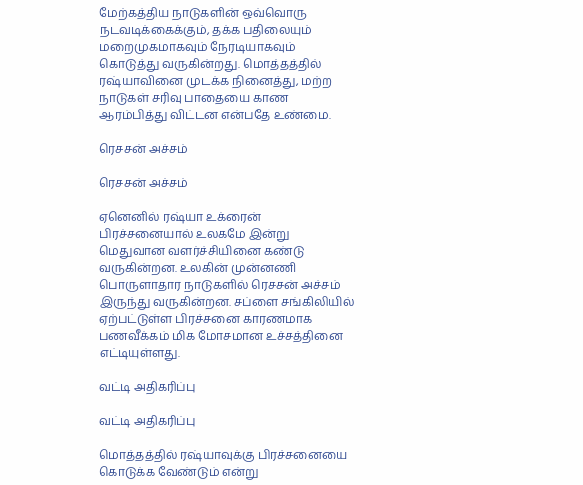மேற்கத்திய நாடுகளின் ஒவ்வொரு நடவடிக்கைக்கும், தக்க பதிலையும் மறைமுகமாகவும் நேரடியாகவும் கொடுத்து வருகின்றது. மொத்தத்தில் ரஷ்யாவினை முடக்க நினைத்து, மற்ற நாடுகள் சரிவு பாதையை காண ஆரம்பித்து விட்டன என்பதே உண்மை.

ரெசசன் அச்சம்

ரெசசன் அச்சம்

ஏனெனில் ரஷ்யா உக்ரைன் பிரச்சனையால் உலகமே இன்று மெதுவான வளர்ச்சியினை கண்டு வருகின்றன. உலகின் முன்னணி பொருளாதார நாடுகளில் ரெசசன் அச்சம் இருந்து வருகின்றன. சப்ளை சங்கிலியில் ஏற்பட்டுள்ள பிரச்சனை காரணமாக பணவீக்கம் மிக மோசமான உச்சத்தினை எட்டியுள்ளது.

வட்டி அதிகரிப்பு

வட்டி அதிகரிப்பு

மொத்தத்தில் ரஷ்யாவுக்கு பிரச்சனையை கொடுக்க வேண்டும் என்று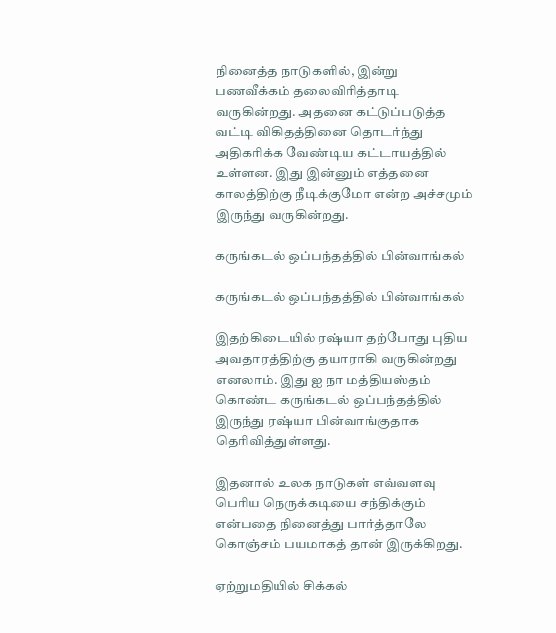நினைத்த நாடுகளில், இன்று பணவீக்கம் தலைவிரித்தாடி வருகின்றது. அதனை கட்டுப்படுத்த வட்டி விகிதத்தினை தொடர்ந்து அதிகரிக்க வேண்டிய கட்டாயத்தில் உள்ளன. இது இன்னும் எத்தனை காலத்திற்கு நீடிக்குமோ என்ற அச்சமும் இருந்து வருகின்றது.

கருங்கடல் ஒப்பந்தத்தில் பின்வாங்கல்

கருங்கடல் ஒப்பந்தத்தில் பின்வாங்கல்

இதற்கிடையில் ரஷ்யா தற்போது புதிய அவதாரத்திற்கு தயாராகி வருகின்றது எனலாம். இது ஐ நா மத்தியஸ்தம் கொண்ட கருங்கடல் ஒப்பந்தத்தில் இருந்து ரஷ்யா பின்வாங்குதாக தெரிவித்துள்ளது.

இதனால் உலக நாடுகள் எவ்வளவு பெரிய நெருக்கடியை சந்திக்கும் என்பதை நினைத்து பார்த்தாலே கொஞ்சம் பயமாகத் தான் இருக்கிறது.

ஏற்றுமதியில் சிக்கல்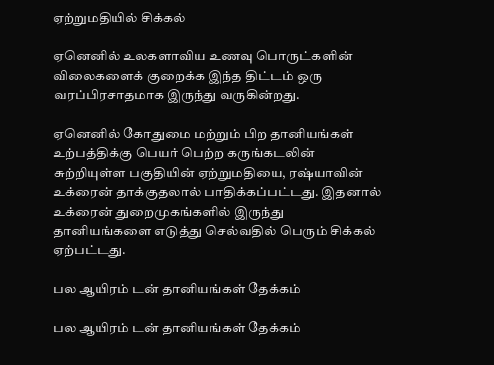ஏற்றுமதியில் சிக்கல்

ஏனெனில் உலகளாவிய உணவு பொருட்களின் விலைகளைக் குறைக்க இந்த திட்டம் ஒரு வரப்பிரசாதமாக இருந்து வருகின்றது.

ஏனெனில் கோதுமை மற்றும் பிற தானியங்கள் உற்பத்திக்கு பெயர் பெற்ற கருங்கடலின் சுற்றியுள்ள பகுதியின் ஏற்றுமதியை, ரஷ்யாவின் உக்ரைன் தாக்குதலால் பாதிக்கப்பட்டது. இதனால் உக்ரைன் துறைமுகங்களில் இருந்து தானியங்களை எடுத்து செல்வதில் பெரும் சிக்கல் ஏற்பட்டது.

பல ஆயிரம் டன் தானியங்கள் தேக்கம்

பல ஆயிரம் டன் தானியங்கள் தேக்கம்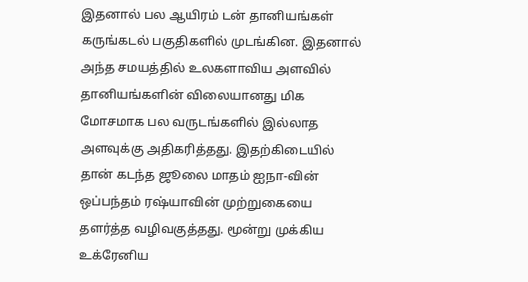இதனால் பல ஆயிரம் டன் தானியங்கள் கருங்கடல் பகுதிகளில் முடங்கின. இதனால் அந்த சமயத்தில் உலகளாவிய அளவில் தானியங்களின் விலையானது மிக மோசமாக பல வருடங்களில் இல்லாத அளவுக்கு அதிகரித்தது. இதற்கிடையில் தான் கடந்த ஜூலை மாதம் ஐநா-வின் ஒப்பந்தம் ரஷ்யாவின் முற்றுகையை தளர்த்த வழிவகுத்தது. மூன்று முக்கிய உக்ரேனிய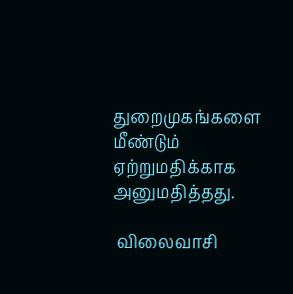துறைமுகங்களை மீண்டும் ஏற்றுமதிக்காக அனுமதித்தது.

 விலைவாசி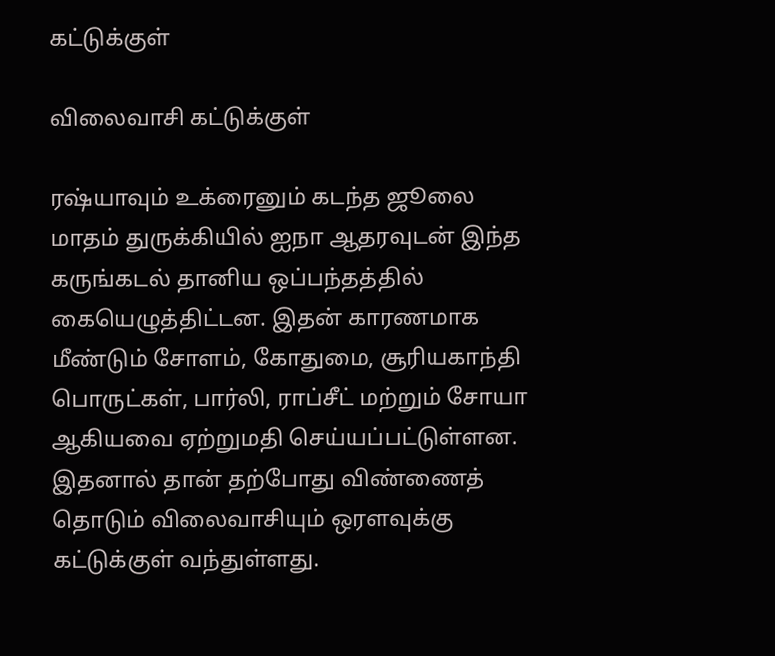கட்டுக்குள்

விலைவாசி கட்டுக்குள்

ரஷ்யாவும் உக்ரைனும் கடந்த ஜூலை மாதம் துருக்கியில் ஐநா ஆதரவுடன் இந்த கருங்கடல் தானிய ஒப்பந்தத்தில் கையெழுத்திட்டன. இதன் காரணமாக மீண்டும் சோளம், கோதுமை, சூரியகாந்தி பொருட்கள், பார்லி, ராப்சீட் மற்றும் சோயா ஆகியவை ஏற்றுமதி செய்யப்பட்டுள்ளன. இதனால் தான் தற்போது விண்ணைத் தொடும் விலைவாசியும் ஒரளவுக்கு கட்டுக்குள் வந்துள்ளது.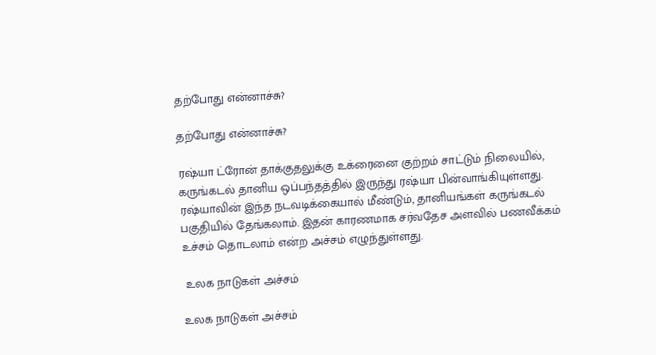தற்போது என்னாச்சு?

தற்போது என்னாச்சு?

ரஷ்யா ட்ரோன் தாக்குதலுக்கு உக்ரைனை குற்றம் சாட்டும் நிலையில், கருங்கடல் தானிய ஒப்பந்தத்தில் இருந்து ரஷ்யா பின்வாங்கியுள்ளது. ரஷ்யாவின் இந்த நடவடிக்கையால் மீண்டும், தானியங்கள் கருங்கடல் பகுதியில் தேங்கலாம். இதன் காரணமாக சர்வதேச அளவில் பணவீக்கம் உச்சம் தொடலாம் என்ற அச்சம் எழுந்துள்ளது.

 உலக நாடுகள் அச்சம்

உலக நாடுகள் அச்சம்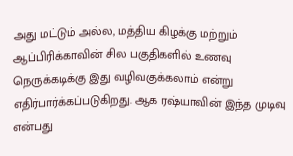அது மட்டும் அல்ல, மத்திய கிழக்கு மற்றும் ஆப்பிரிக்காவின் சில பகுதிகளில் உணவு நெருக்கடிக்கு இது வழிவகுக்கலாம் என்று எதிர்பார்க்கப்படுகிறது. ஆக ரஷ்யாவின் இந்த முடிவு என்பது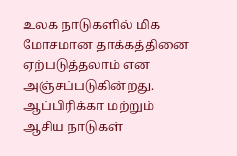உலக நாடுகளில் மிக மோசமான தாக்கத்தினை ஏற்படுத்தலாம் என அஞ்சப்படுகின்றது. ஆப்பிரிக்கா மற்றும் ஆசிய நாடுகள்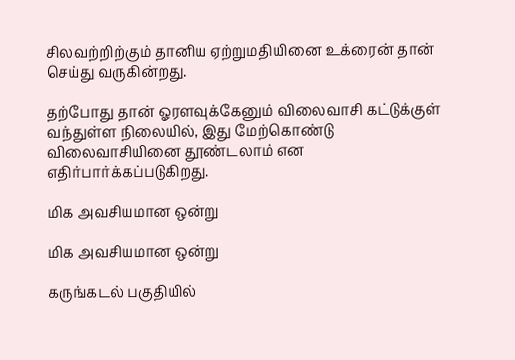சிலவற்றிற்கும் தானிய ஏற்றுமதியினை உக்ரைன் தான் செய்து வருகின்றது.

தற்போது தான் ஓரளவுக்கேனும் விலைவாசி கட்டுக்குள் வந்துள்ள நிலையில், இது மேற்கொண்டு விலைவாசியினை தூண்டலாம் என எதிர்பார்க்கப்படுகிறது.

மிக அவசியமான ஒன்று

மிக அவசியமான ஒன்று

கருங்கடல் பகுதியில்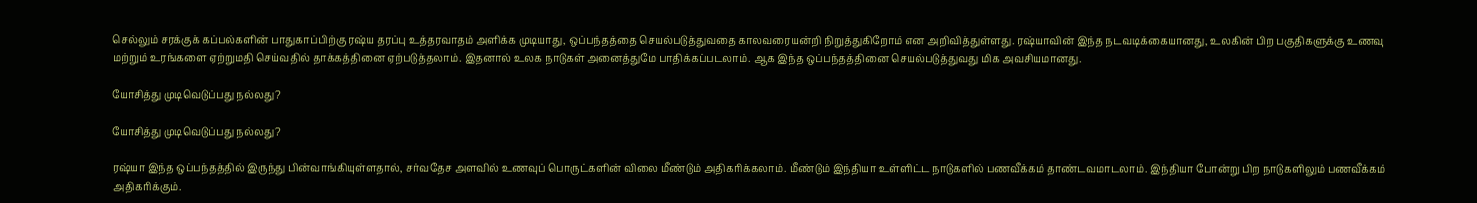செல்லும் சரக்குக் கப்பல்களின் பாதுகாப்பிற்கு ரஷ்ய தரப்பு உத்தரவாதம் அளிக்க முடியாது, ஒப்பந்தத்தை செயல்படுத்துவதை காலவரையன்றி நிறுத்துகிறோம் என அறிவித்துள்ளது. ரஷ்யாவின் இந்த நடவடிக்கையானது, உலகின் பிற பகுதிகளுக்கு உணவு மற்றும் உரங்களை ஏற்றுமதி செய்வதில் தாக்கத்தினை ஏற்படுத்தலாம். இதனால் உலக நாடுகள் அனைத்துமே பாதிக்கப்படலாம். ஆக இந்த ஒப்பந்தத்தினை செயல்படுத்துவது மிக அவசியமானது.

யோசித்து முடிவெடுப்பது நல்லது?

யோசித்து முடிவெடுப்பது நல்லது?

ரஷ்யா இந்த ஒப்பந்தத்தில் இருந்து பின்வாங்கியுள்ளதால், சர்வதேச அளவில் உணவுப் பொருட்களின் விலை மீண்டும் அதிகரிக்கலாம். மீண்டும் இந்தியா உள்ளிட்ட நாடுகளில் பணவீக்கம் தாண்டவமாடலாம். இந்தியா போன்று பிற நாடுகளிலும் பணவீக்கம் அதிகரிக்கும்.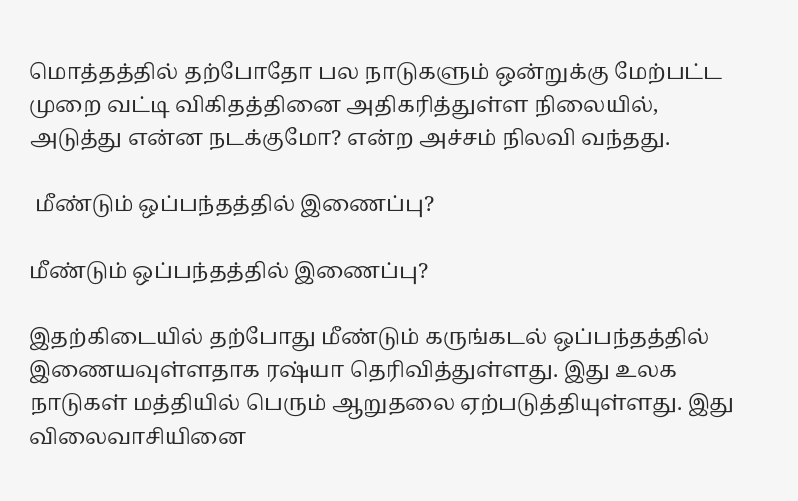மொத்தத்தில் தற்போதோ பல நாடுகளும் ஒன்றுக்கு மேற்பட்ட முறை வட்டி விகிதத்தினை அதிகரித்துள்ள நிலையில், அடுத்து என்ன நடக்குமோ? என்ற அச்சம் நிலவி வந்தது.

 மீண்டும் ஒப்பந்தத்தில் இணைப்பு?

மீண்டும் ஒப்பந்தத்தில் இணைப்பு?

இதற்கிடையில் தற்போது மீண்டும் கருங்கடல் ஒப்பந்தத்தில் இணையவுள்ளதாக ரஷ்யா தெரிவித்துள்ளது. இது உலக நாடுகள் மத்தியில் பெரும் ஆறுதலை ஏற்படுத்தியுள்ளது. இது விலைவாசியினை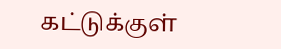கட்டுக்குள்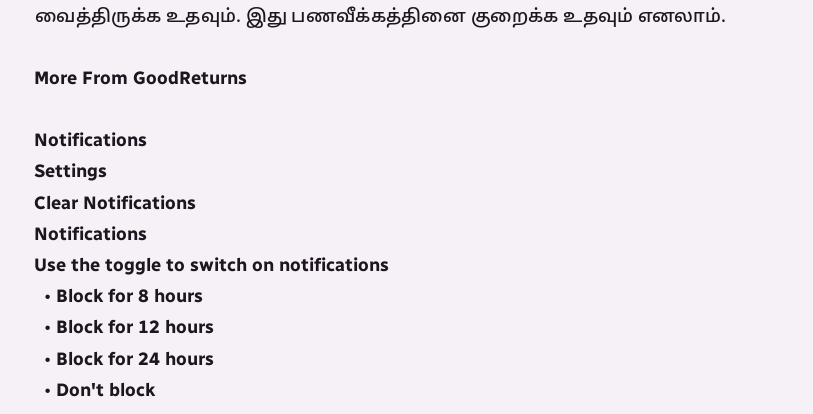வைத்திருக்க உதவும். இது பணவீக்கத்தினை குறைக்க உதவும் எனலாம்.

More From GoodReturns

Notifications
Settings
Clear Notifications
Notifications
Use the toggle to switch on notifications
  • Block for 8 hours
  • Block for 12 hours
  • Block for 24 hours
  • Don't block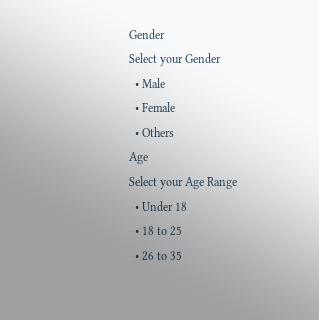Gender
Select your Gender
  • Male
  • Female
  • Others
Age
Select your Age Range
  • Under 18
  • 18 to 25
  • 26 to 35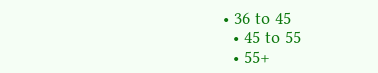• 36 to 45
  • 45 to 55
  • 55+